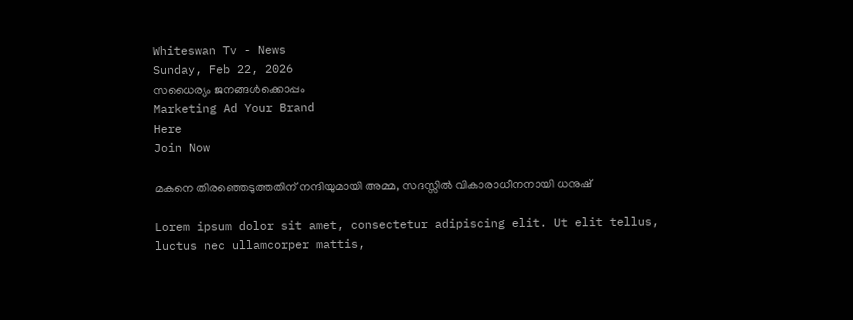Whiteswan Tv - News
Sunday, Feb 22, 2026
സധൈര്യം ജനങ്ങൾക്കൊപ്പം
Marketing Ad Your Brand
Here
Join Now

മകനെ തിരഞ്ഞെടുത്തതിന് നന്ദിയുമായി അമ്മ, സദസ്സില്‍ വികാരാധീനനായി ധനുഷ്

Lorem ipsum dolor sit amet, consectetur adipiscing elit. Ut elit tellus, luctus nec ullamcorper mattis,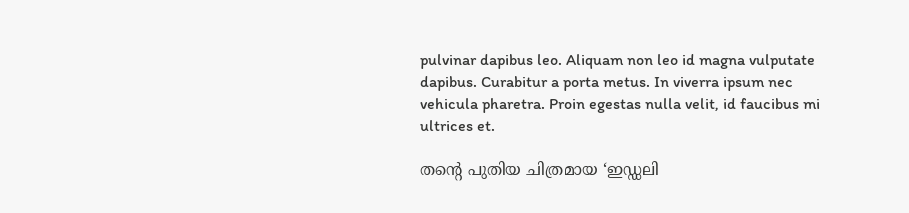pulvinar dapibus leo. Aliquam non leo id magna vulputate dapibus. Curabitur a porta metus. In viverra ipsum nec vehicula pharetra. Proin egestas nulla velit, id faucibus mi ultrices et.

തന്റെ പുതിയ ചിത്രമായ ‘ഇഡ്ഡലി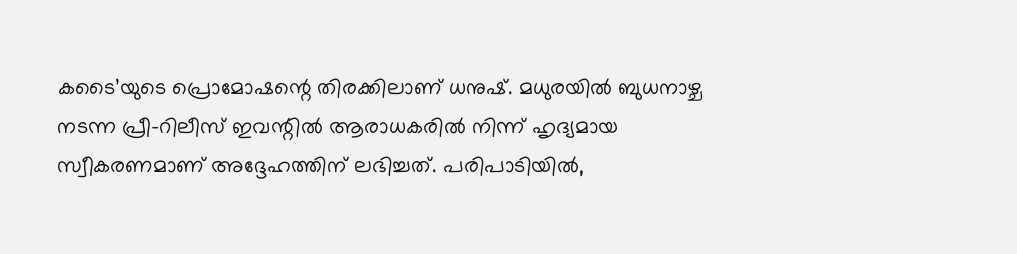കടൈ’യുടെ പ്രൊമോഷന്റെ തിരക്കിലാണ് ധനുഷ്. മധുരയില്‍ ബുധനാഴ്ച നടന്ന പ്രീ-റിലീസ് ഇവന്റില്‍ ആരാധകരില്‍ നിന്ന് ഹൃദ്യമായ സ്വീകരണമാണ് അദ്ദേഹത്തിന് ലഭിച്ചത്. പരിപാടിയില്‍,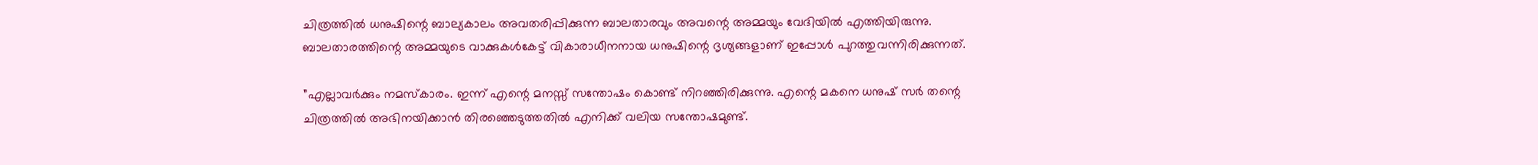ചിത്രത്തില്‍ ധനുഷിന്റെ ബാല്യകാലം അവതരിപ്പിക്കുന്ന ബാലതാരവും അവന്റെ അമ്മയും വേദിയില്‍ എത്തിയിരുന്നു. ബാലതാരത്തിന്റെ അമ്മയുടെ വാക്കുകൾകേട്ട് വികാരാധീനനായ ധനുഷിന്റെ ദൃശ്യങ്ങളാണ് ഇപ്പോൾ പുറത്തുവന്നിരിക്കുന്നത്.

”എല്ലാവര്‍ക്കും നമസ്‌കാരം. ഇന്ന് എന്റെ മനസ്സ് സന്തോഷം കൊണ്ട് നിറഞ്ഞിരിക്കുന്നു. എന്റെ മകനെ ധനുഷ് സര്‍ തന്റെ ചിത്രത്തില്‍ അഭിനയിക്കാന്‍ തിരഞ്ഞെടുത്തതില്‍ എനിക്ക് വലിയ സന്തോഷമുണ്ട്.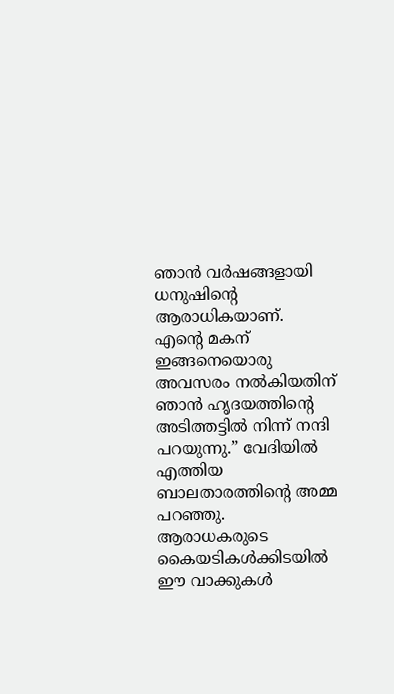ഞാന്‍ വര്‍ഷങ്ങളായി ധനുഷിന്റെ ആരാധികയാണ്. എന്റെ മകന് ഇങ്ങനെയൊരു അവസരം നല്‍കിയതിന് ഞാന്‍ ഹൃദയത്തിന്റെ അടിത്തട്ടില്‍ നിന്ന് നന്ദി പറയുന്നു.” വേദിയില്‍ എത്തിയ ബാലതാരത്തിന്റെ അമ്മ പറഞ്ഞു. ആരാധകരുടെ കൈയടികള്‍ക്കിടയില്‍ ഈ വാക്കുകള്‍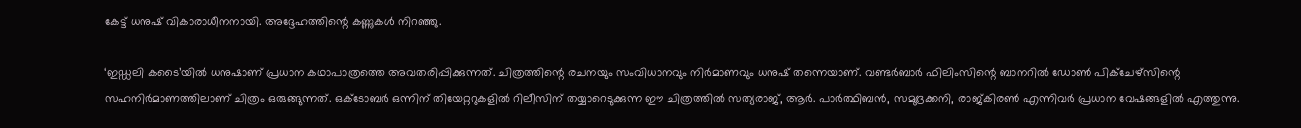കേട്ട് ധനുഷ് വികാരാധീനനായി. അദ്ദേഹത്തിന്റെ കണ്ണുകള്‍ നിറഞ്ഞു.

‘ഇഡ്ഡലി കടൈ’യില്‍ ധനുഷാണ് പ്രധാന കഥാപാത്രത്തെ അവതരിപ്പിക്കുന്നത്. ചിത്രത്തിന്റെ രചനയും സംവിധാനവും നിര്‍മാണവും ധനുഷ് തന്നെയാണ്. വണ്ടര്‍ബാര്‍ ഫിലിംസിന്റെ ബാനറില്‍ ഡോണ്‍ പിക്‌ചേഴ്‌സിന്റെ സഹനിര്‍മാണത്തിലാണ് ചിത്രം ഒരുങ്ങുന്നത്. ഒക്ടോബര്‍ ഒന്നിന് തിയേറ്ററുകളില്‍ റിലീസിന് തയ്യാറെടുക്കുന്ന ഈ ചിത്രത്തില്‍ സത്യരാജ്, ആര്‍. പാര്‍ത്ഥിബന്‍, സമുദ്രക്കനി, രാജ്കിരണ്‍ എന്നിവര്‍ പ്രധാന വേഷങ്ങളില്‍ എത്തുന്നു.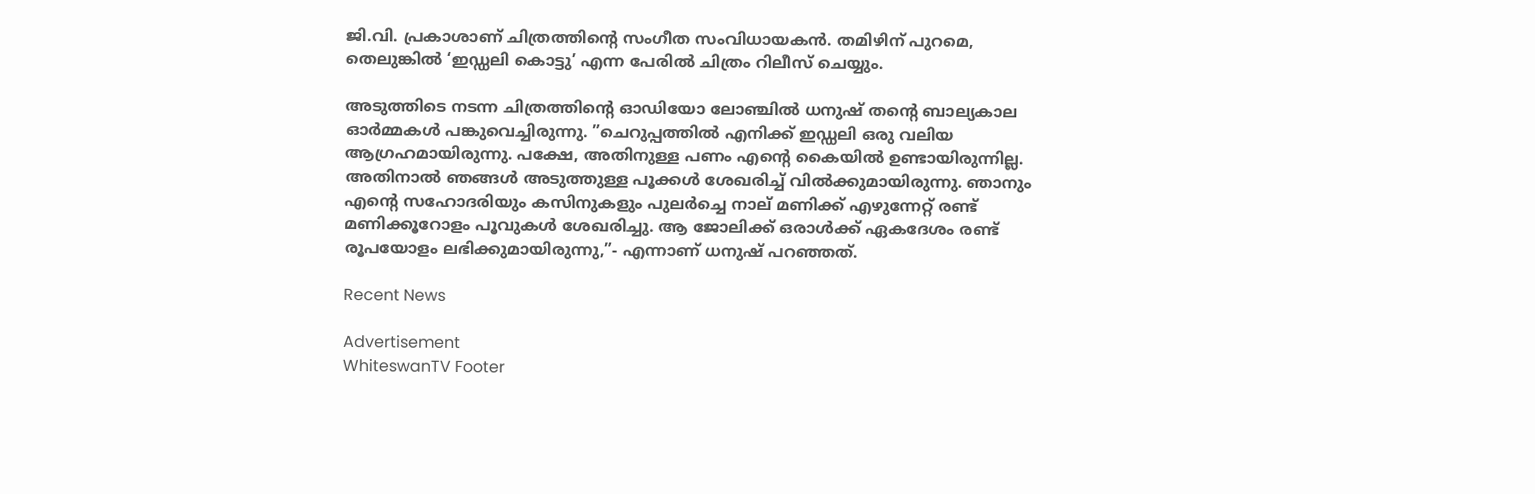ജി.വി. പ്രകാശാണ് ചിത്രത്തിന്റെ സംഗീത സംവിധായകന്‍. തമിഴിന് പുറമെ, തെലുങ്കില്‍ ‘ഇഡ്ഡലി കൊട്ടു’ എന്ന പേരില്‍ ചിത്രം റിലീസ് ചെയ്യും.

അടുത്തിടെ നടന്ന ചിത്രത്തിന്റെ ഓഡിയോ ലോഞ്ചില്‍ ധനുഷ് തന്റെ ബാല്യകാല ഓര്‍മ്മകള്‍ പങ്കുവെച്ചിരുന്നു. ”ചെറുപ്പത്തില്‍ എനിക്ക് ഇഡ്ഡലി ഒരു വലിയ ആഗ്രഹമായിരുന്നു. പക്ഷേ, അതിനുള്ള പണം എന്റെ കൈയില്‍ ഉണ്ടായിരുന്നില്ല. അതിനാല്‍ ഞങ്ങള്‍ അടുത്തുള്ള പൂക്കള്‍ ശേഖരിച്ച് വില്‍ക്കുമായിരുന്നു. ഞാനും എന്റെ സഹോദരിയും കസിനുകളും പുലര്‍ച്ചെ നാല് മണിക്ക് എഴുന്നേറ്റ് രണ്ട് മണിക്കൂറോളം പൂവുകള്‍ ശേഖരിച്ചു. ആ ജോലിക്ക് ഒരാള്‍ക്ക് ഏകദേശം രണ്ട് രൂപയോളം ലഭിക്കുമായിരുന്നു,”- എന്നാണ് ധനുഷ് പറഞ്ഞത്.

Recent News

Advertisement
WhiteswanTV Footer